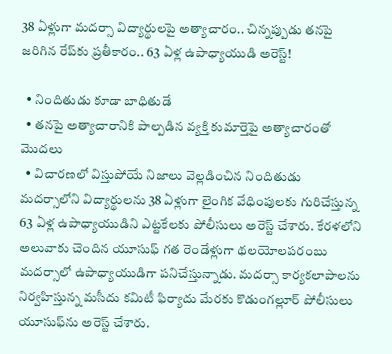38 ఏళ్లుగా మదర్సా విద్యార్థులపై అత్యాచారం.. చిన్నప్పుడు తనపై జరిగిన రేప్‌కు ప్రతీకారం.. 63 ఏళ్ల ఉపాధ్యాయుడి అరెస్ట్!

  • నిందితుడు కూడా బాధితుడే
  • తనపై అత్యాచారానికి పాల్పడిన వ్యక్తి కుమార్తెపై అత్యాచారంతో మొదలు
  • విచారణలో విస్తుపోయే నిజాలు వెల్లడించిన నిందితుడు
మదర్సాలోని విద్యార్థులను 38 ఏళ్లుగా లైంగిక వేధింపులకు గురిచేస్తున్న 63 ఏళ్ల ఉపాధ్యాయుడిని ఎట్టకేలకు పోలీసులు అరెస్ట్ చేశారు. కేరళలోని అలువాకు చెందిన యూసుఫ్ గత రెండేళ్లుగా థలయోలపరంబు మదర్సాలో ఉపాధ్యాయుడిగా పనిచేస్తున్నాడు. మదర్సా కార్యకలాపాలను నిర్వహిస్తున్న మసీదు కమిటీ ఫిర్యాదు మేరకు కొడుంగల్లూర్ పోలీసులు యూసుఫ్‌ను అరెస్ట్ చేశారు.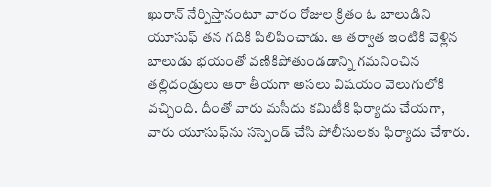ఖురాన్ నేర్పిస్తానంటూ వారం రోజుల క్రితం ఓ బాలుడిని యూసుఫ్ తన గదికి పిలిపించాడు. ఆ తర్వాత ఇంటికి వెళ్లిన బాలుడు భయంతో వణికిపోతుండడాన్ని గమనించిన తల్లిదండ్రులు ఆరా తీయగా అసలు విషయం వెలుగులోకి వచ్చింది. దీంతో వారు మసీదు కమిటీకి ఫిర్యాదు చేయగా, వారు యూసుఫ్‌ను సస్పెండ్ చేసి పోలీసులకు ఫిర్యాదు చేశారు.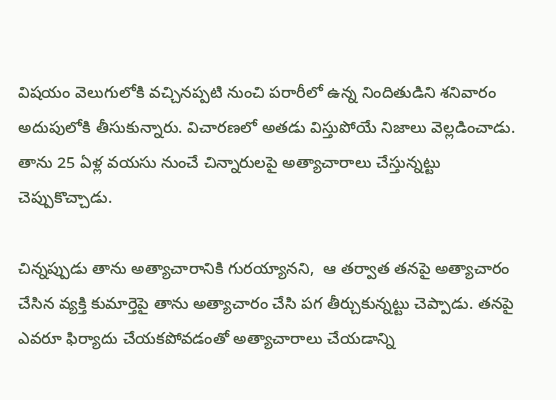విషయం వెలుగులోకి వచ్చినప్పటి నుంచి పరారీలో ఉన్న నిందితుడిని శనివారం అదుపులోకి తీసుకున్నారు. విచారణలో అతడు విస్తుపోయే నిజాలు వెల్లడించాడు. తాను 25 ఏళ్ల వయసు నుంచే చిన్నారులపై అత్యాచారాలు చేస్తున్నట్టు చెప్పుకొచ్చాడు.

చిన్నప్పుడు తాను అత్యాచారానికి గురయ్యానని,  ఆ తర్వాత తనపై అత్యాచారం చేసిన వ్యక్తి కుమార్తెపై తాను అత్యాచారం చేసి పగ తీర్చుకున్నట్టు చెప్పాడు. తనపై ఎవరూ ఫిర్యాదు చేయకపోవడంతో అత్యాచారాలు చేయడాన్ని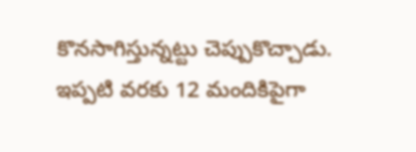కొనసాగిస్తున్నట్టు చెప్పుకొచ్చాడు. ఇప్పటి వరకు 12 మందికిపైగా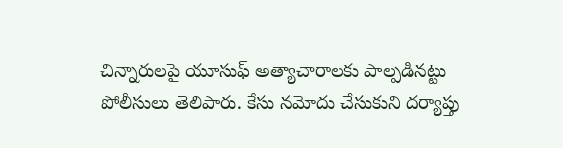చిన్నారులపై యూసుఫ్ అత్యాచారాలకు పాల్పడినట్టు పోలీసులు తెలిపారు. కేసు నమోదు చేసుకుని దర్యాప్తు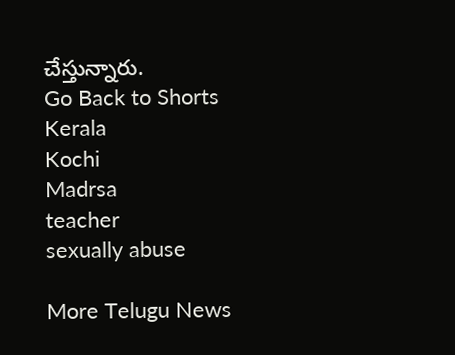చేస్తున్నారు.
Go Back to Shorts
Kerala
Kochi
Madrsa
teacher
sexually abuse

More Telugu News